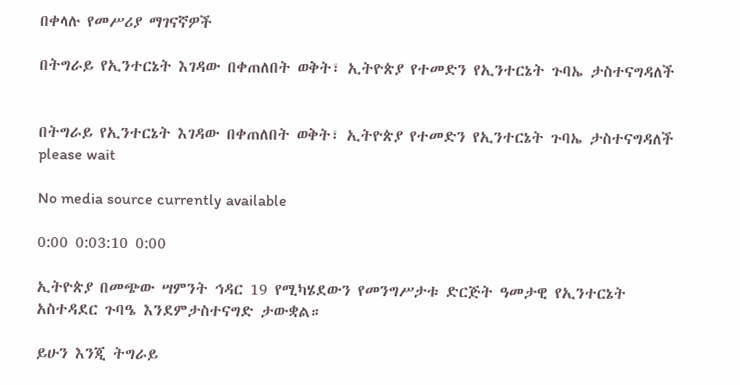በቀላሉ የመሥሪያ ማገናኛዎች

በትግራይ የኢንተርኔት እገዳው በቀጠለበት ወቅት፣ ኢትዮጵያ የተመድን የኢንተርኔት ጉባኤ ታስተናግዳለች


በትግራይ የኢንተርኔት እገዳው በቀጠለበት ወቅት፣ ኢትዮጵያ የተመድን የኢንተርኔት ጉባኤ ታስተናግዳለች
please wait

No media source currently available

0:00 0:03:10 0:00

ኢትዮጵያ በመጭው ሣምንት ኅዳር 19 የሚካሄደውን የመንግሥታቱ ድርጅት ዓመታዊ የኢንተርኔት አስተዳደር ጉባዔ እንደምታስተናግድ ታውቋል።

ይሁን እንጂ ትግራይ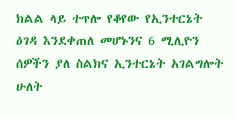ክልል ላይ ተጥሎ የቆየው የኢንተርኔት ዕገዳ እንደቀጠለ መሆኑንና 6 ሚሊዮን ሰዎችን ያለ ስልክና ኢንተርኔት አገልግሎት ሁለት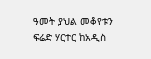ዓመት ያህል መቆየቱን ፍሬድ ሃርተር ከአዲስ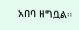አበባ ዘግቧል።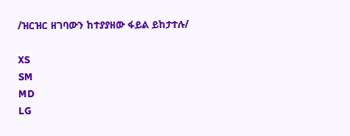/ዝርዝር ዘገባውን ከተያያዘው ፋይል ይከታተሉ/

XS
SM
MD
LG